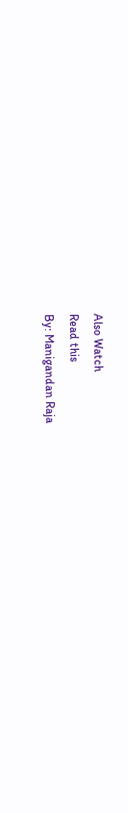Also Watch
Read this
By: Manigandan Raja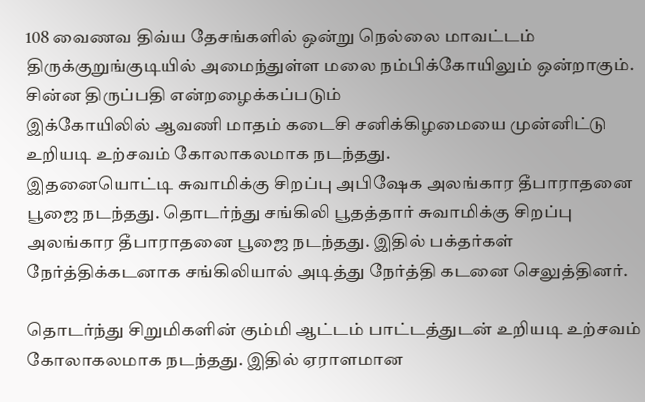108 வைணவ திவ்ய தேசங்களில் ஒன்று நெல்லை மாவட்டம் திருக்குறுங்குடியில் அமைந்துள்ள மலை நம்பிக்கோயிலும் ஒன்றாகும். சின்ன திருப்பதி என்றழைக்கப்படும்
இக்கோயிலில் ஆவணி மாதம் கடைசி சனிக்கிழமையை முன்னிட்டு உறியடி உற்சவம் கோலாகலமாக நடந்தது.
இதனையொட்டி சுவாமிக்கு சிறப்பு அபிஷேக அலங்கார தீபாராதனை பூஜை நடந்தது. தொடர்ந்து சங்கிலி பூதத்தார் சுவாமிக்கு சிறப்பு அலங்கார தீபாராதனை பூஜை நடந்தது. இதில் பக்தர்கள் நேர்த்திக்கடனாக சங்கிலியால் அடித்து நேர்த்தி கடனை செலுத்தினர்.

தொடர்ந்து சிறுமிகளின் கும்மி ஆட்டம் பாட்டத்துடன் உறியடி உற்சவம் கோலாகலமாக நடந்தது. இதில் ஏராளமான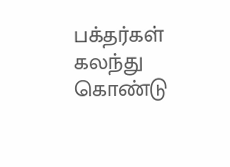பக்தர்கள் கலந்து கொண்டு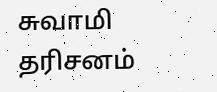சுவாமி தரிசனம்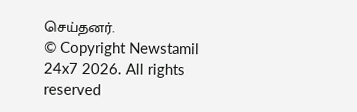செய்தனர்.
© Copyright Newstamil 24x7 2026. All rights reserved